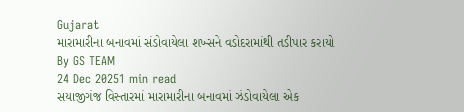Gujarat
મારામારીના બનાવમાં સંડોવાયેલા શખ્સને વડોદરામાંથી તડીપાર કરાયો
By GS TEAM
24 Dec 20251 min read
સયાજીગંજ વિસ્તારમાં મારામારીના બનાવમાં ઝંડોવાયેલા એક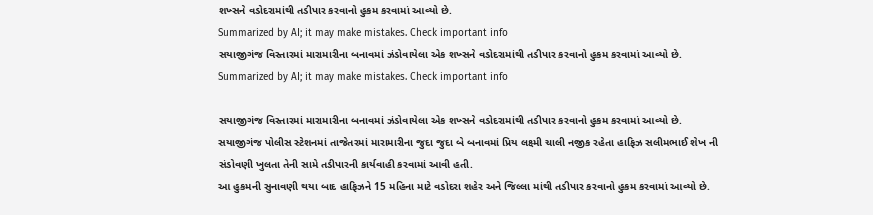શખ્સને વડોદરામાંથી તડીપાર કરવાનો હુકમ કરવામાં આવ્યો છે.
Summarized by AI; it may make mistakes. Check important info
સયાજીગંજ વિસ્તારમાં મારામારીના બનાવમાં ઝંડોવાયેલા એક શખ્સને વડોદરામાંથી તડીપાર કરવાનો હુકમ કરવામાં આવ્યો છે.
Summarized by AI; it may make mistakes. Check important info

સયાજીગંજ વિસ્તારમાં મારામારીના બનાવમાં ઝંડોવાયેલા એક શખ્સને વડોદરામાંથી તડીપાર કરવાનો હુકમ કરવામાં આવ્યો છે.
સયાજીગંજ પોલીસ સ્ટેશનમાં તાજેતરમાં મારામારીના જુદા જુદા બે બનાવમાં પ્રિય લક્ષ્મી ચાલી નજીક રહેતા હાફિઝ સલીમભાઈ શેખ ની સંડોવણી ખુલતા તેની સામે તડીપારની કાર્યવાહી કરવામાં આવી હતી.
આ હુકમની સુનાવણી થયા બાદ હાફિઝને 15 મહિના માટે વડોદરા શહેર અને જિલ્લા માંથી તડીપાર કરવાનો હુકમ કરવામાં આવ્યો છે.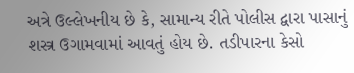અત્રે ઉલ્લેખનીય છે કે, સામાન્ય રીતે પોલીસ દ્વારા પાસાનું શસ્ત્ર ઉગામવામાં આવતું હોય છે. તડીપારના કેસો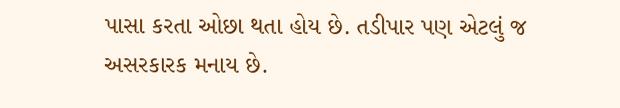પાસા કરતા ઓછા થતા હોય છે. તડીપાર પણ એટલું જ અસરકારક મનાય છે.